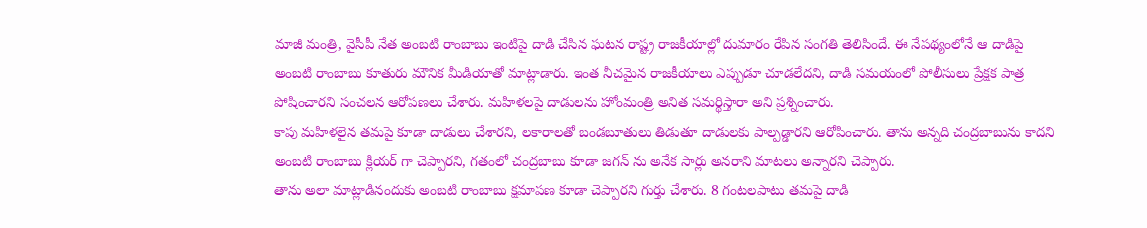మాజీ మంత్రి, వైసీపీ నేత అంబటి రాంబాబు ఇంటిపై దాడి చేసిన ఘటన రాష్ట్ర రాజకీయాల్లో దుమారం రేపిన సంగతి తెలిసిందే. ఈ నేపథ్యంలోనే ఆ దాడిపై అంబటి రాంబాబు కూతురు మౌనిక మీడియాతో మాట్లాడారు. ఇంత నీచమైన రాజకీయాలు ఎప్పుడూ చూడలేదని, దాడి సమయంలో పోలీసులు ప్రేక్షక పాత్ర పోషించారని సంచలన ఆరోపణలు చేశారు. మహిళలపై దాడులను హోంమంత్రి అనిత సమర్థిస్తారా అని ప్రశ్నించారు.
కాపు మహిళలైన తమపై కూడా దాడులు చేశారని, లకారాలతో బండబూతులు తిడుతూ దాడులకు పాల్పడ్డారని ఆరోపించారు. తాను అన్నది చంద్రబాబును కాదని అంబటి రాంబాబు క్లియర్ గా చెప్పారని, గతంలో చంద్రబాబు కూడా జగన్ ను అనేక సార్లు అనరాని మాటలు అన్నారని చెప్పారు.
తాను అలా మాట్లాడినందుకు అంబటి రాంబాబు క్షమాపణ కూడా చెప్పారని గుర్తు చేశారు. 8 గంటలపాటు తమపై దాడి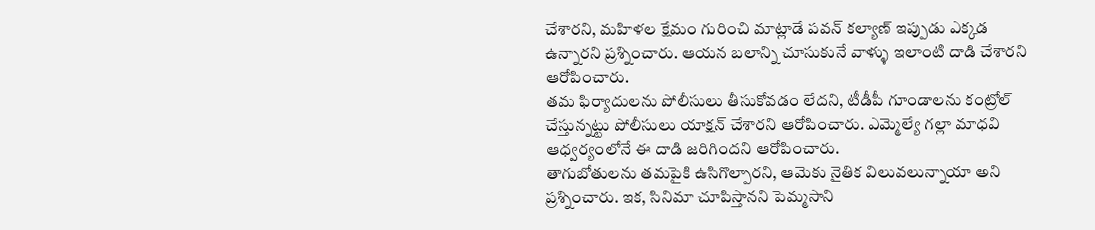చేశారని, మహిళల క్షేమం గురించి మాట్లాడే పవన్ కల్యాణ్ ఇప్పుడు ఎక్కడ ఉన్నారని ప్రశ్నించారు. ఆయన బలాన్ని చూసుకునే వాళ్ళు ఇలాంటి దాడి చేశారని ఆరోపించారు.
తమ ఫిర్యాదులను పోలీసులు తీసుకోవడం లేదని, టీడీపీ గూండాలను కంట్రోల్ చేస్తున్నట్టు పోలీసులు యాక్షన్ చేశారని ఆరోపించారు. ఎమ్మెల్యే గల్లా మాధవి ఆధ్వర్యంలోనే ఈ దాడి జరిగిందని ఆరోపించారు.
తాగుబోతులను తమపైకి ఉసిగొల్పారని, ఆమెకు నైతిక విలువలున్నాయా అని ప్రశ్నించారు. ఇక, సినిమా చూపిస్తానని పెమ్మసాని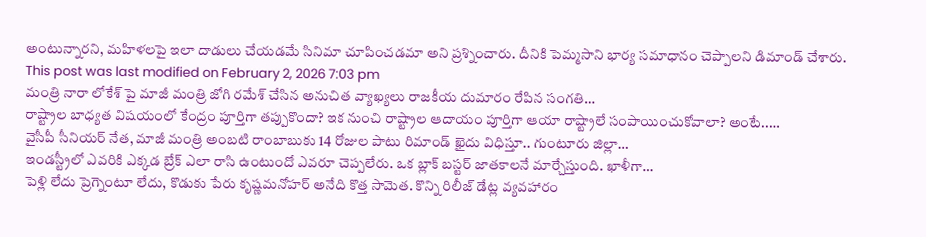అంటున్నారని, మహిళలపై ఇలా దాడులు చేయడమే సినిమా చూపించడమా అని ప్రశ్నించారు. దీనికి పెమ్మసాని భార్య సమాధానం చెప్పాలని డిమాండ్ చేశారు.
This post was last modified on February 2, 2026 7:03 pm
మంత్రి నారా లోకేశ్ పై మాజీ మంత్రి జోగి రమేశ్ చేసిన అనుచిత వ్యాఖ్యలు రాజకీయ దుమారం రేపిన సంగతి…
రాష్ట్రాల బాధ్యత విషయంలో కేంద్రం పూర్తిగా తప్పుకొందా? ఇక నుంచి రాష్ట్రాల ఆదాయం పూర్తిగా ఆయా రాష్ట్రాలే సంపాయించుకోవాలా? అంటే..…
వైసీపీ సీనియర్ నేత, మాజీ మంత్రి అంబటి రాంబాబుకు 14 రోజుల పాటు రిమాండ్ ఖైదు విధిస్తూ.. గుంటూరు జిల్లా…
ఇండస్ట్రీలో ఎవరికి ఎక్కడ బ్రేక్ ఎలా రాసి ఉంటుందో ఎవరూ చెప్పలేరు. ఒక బ్లాక్ బస్టర్ జాతకాలనే మార్చేస్తుంది. ఖాళీగా…
పెళ్లి లేదు ప్రెగ్నెంటూ లేదు, కొడుకు పేరు కృష్ణమనోహర్ అనేది కొత్త సామెత. కొన్ని రిలీజ్ డేట్ల వ్యవహారం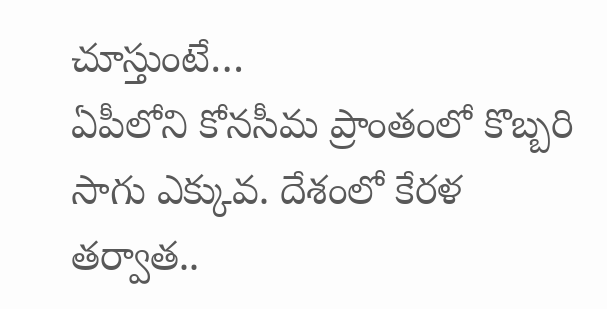చూస్తుంటే…
ఏపీలోని కోనసీమ ప్రాంతంలో కొబ్బరి సాగు ఎక్కువ. దేశంలో కేరళ తర్వాత..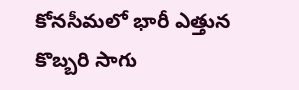కోనసీమలో భారీ ఎత్తున కొబ్బరి సాగు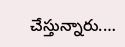చేస్తున్నారు.…